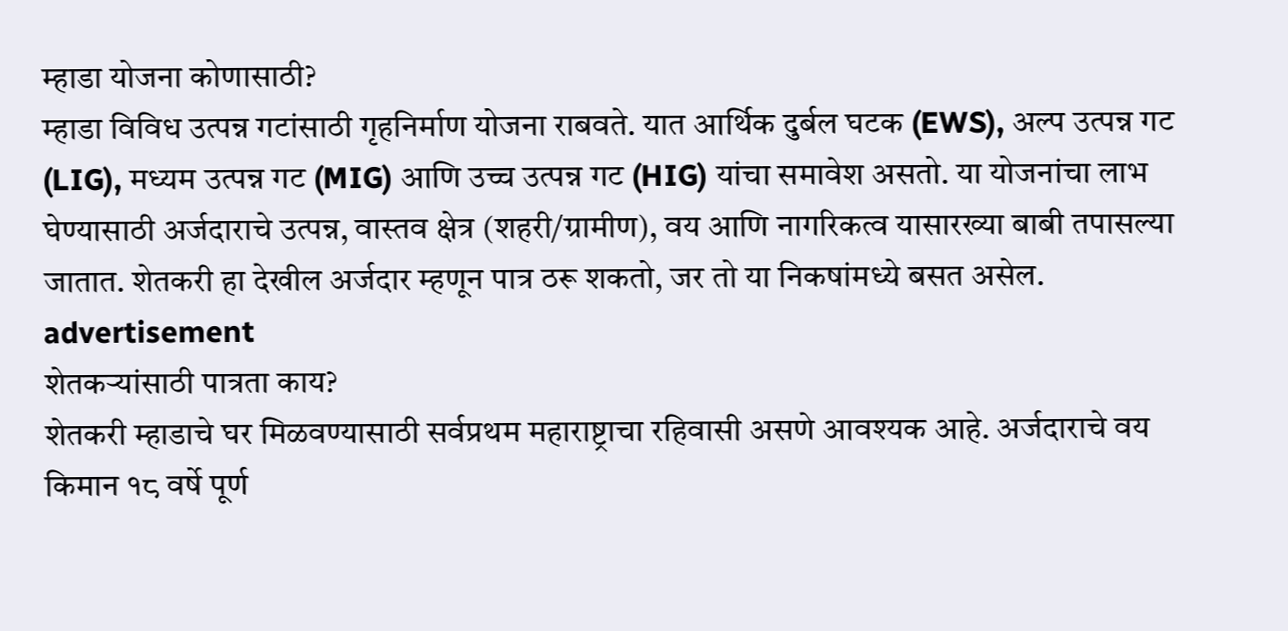म्हाडा योजना कोणासाठी?
म्हाडा विविध उत्पन्न गटांसाठी गृहनिर्माण योजना राबवते. यात आर्थिक दुर्बल घटक (EWS), अल्प उत्पन्न गट (LIG), मध्यम उत्पन्न गट (MIG) आणि उच्च उत्पन्न गट (HIG) यांचा समावेश असतो. या योजनांचा लाभ घेण्यासाठी अर्जदाराचे उत्पन्न, वास्तव क्षेत्र (शहरी/ग्रामीण), वय आणि नागरिकत्व यासारख्या बाबी तपासल्या जातात. शेतकरी हा देखील अर्जदार म्हणून पात्र ठरू शकतो, जर तो या निकषांमध्ये बसत असेल.
advertisement
शेतकऱ्यांसाठी पात्रता काय?
शेतकरी म्हाडाचे घर मिळवण्यासाठी सर्वप्रथम महाराष्ट्राचा रहिवासी असणे आवश्यक आहे. अर्जदाराचे वय किमान १८ वर्षे पूर्ण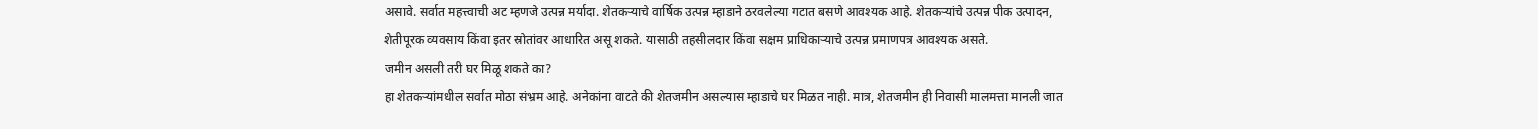असावे. सर्वात महत्त्वाची अट म्हणजे उत्पन्न मर्यादा. शेतकऱ्याचे वार्षिक उत्पन्न म्हाडाने ठरवलेल्या गटात बसणे आवश्यक आहे. शेतकऱ्यांचे उत्पन्न पीक उत्पादन, शेतीपूरक व्यवसाय किंवा इतर स्रोतांवर आधारित असू शकते. यासाठी तहसीलदार किंवा सक्षम प्राधिकाऱ्याचे उत्पन्न प्रमाणपत्र आवश्यक असते.
जमीन असली तरी घर मिळू शकते का?
हा शेतकऱ्यांमधील सर्वात मोठा संभ्रम आहे. अनेकांना वाटते की शेतजमीन असल्यास म्हाडाचे घर मिळत नाही. मात्र, शेतजमीन ही निवासी मालमत्ता मानली जात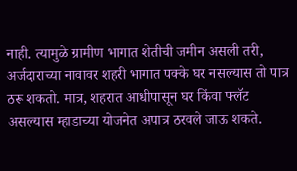नाही. त्यामुळे ग्रामीण भागात शेतीची जमीन असली तरी, अर्जदाराच्या नावावर शहरी भागात पक्के घर नसल्यास तो पात्र ठरू शकतो. मात्र, शहरात आधीपासून घर किंवा फ्लॅट असल्यास म्हाडाच्या योजनेत अपात्र ठरवले जाऊ शकते.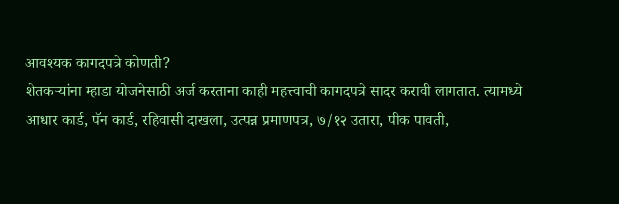आवश्यक कागदपत्रे कोणती?
शेतकऱ्यांना म्हाडा योजनेसाठी अर्ज करताना काही महत्त्वाची कागदपत्रे सादर करावी लागतात. त्यामध्ये आधार कार्ड, पॅन कार्ड, रहिवासी दाखला, उत्पन्न प्रमाणपत्र, ७/१२ उतारा, पीक पावती,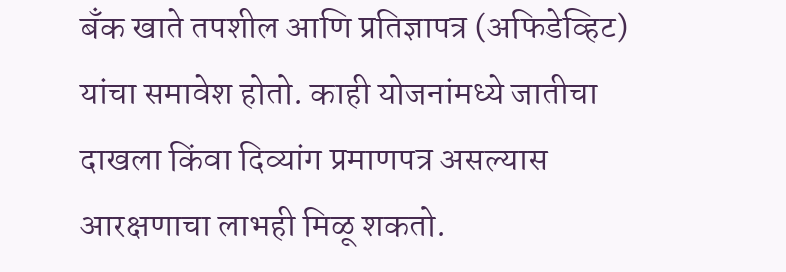बँक खाते तपशील आणि प्रतिज्ञापत्र (अफिडेव्हिट) यांचा समावेश होतो. काही योजनांमध्ये जातीचा दाखला किंवा दिव्यांग प्रमाणपत्र असल्यास आरक्षणाचा लाभही मिळू शकतो.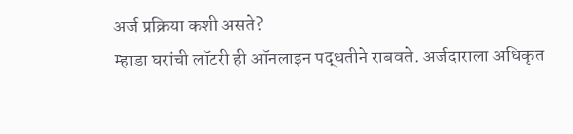अर्ज प्रक्रिया कशी असते?
म्हाडा घरांची लॉटरी ही ऑनलाइन पद्धतीने राबवते. अर्जदाराला अधिकृत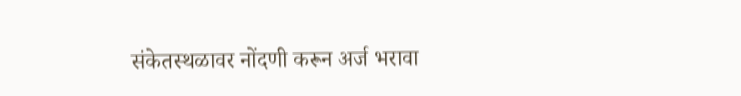संकेतस्थळावर नोंदणी करून अर्ज भरावा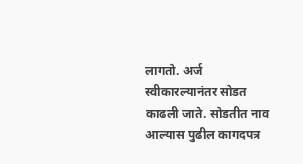लागतो. अर्ज स्वीकारल्यानंतर सोडत काढली जाते. सोडतीत नाव आल्यास पुढील कागदपत्र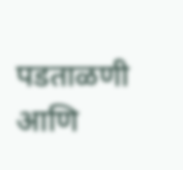पडताळणी आणि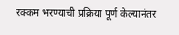रक्कम भरण्याची प्रक्रिया पूर्ण केल्यानंतर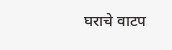घराचे वाटप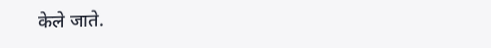केले जाते.